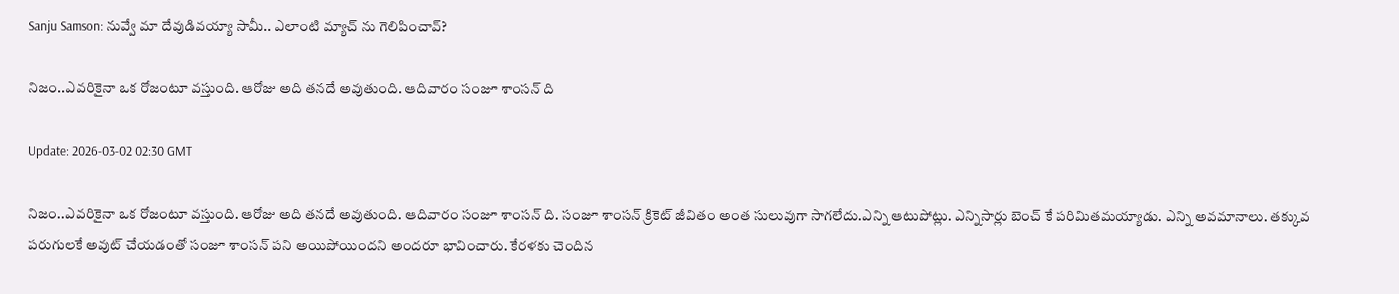Sanju Samson: నువ్వే మా దేవుడివయ్యా సామీ.. ఎలాంటి మ్యాచ్ ను గెలిపించావ్?

నిజం..ఎవరికైనా ఒక రోజంటూ వస్తుంది. ఆరోజు అది తనదే అవుతుంది. ఆదివారం సంజూ శాంసన్ ది

Update: 2026-03-02 02:30 GMT

నిజం..ఎవరికైనా ఒక రోజంటూ వస్తుంది. ఆరోజు అది తనదే అవుతుంది. ఆదివారం సంజూ శాంసన్ ది. సంజూ శాంసన్ క్రికెట్ జీవితం అంత సులువుగా సాగలేదు.ఎన్ని ఆటుపోట్లు. ఎన్నిసార్లు బెంచ్ కే పరిమితమయ్యాడు. ఎన్ని అవమానాలు. తక్కువ పరుగులకే అవుట్ చేయడంతో సంజూ శాంసన్ పని అయిపోయిందని అందరూ భావించారు. కేరళకు చెందిన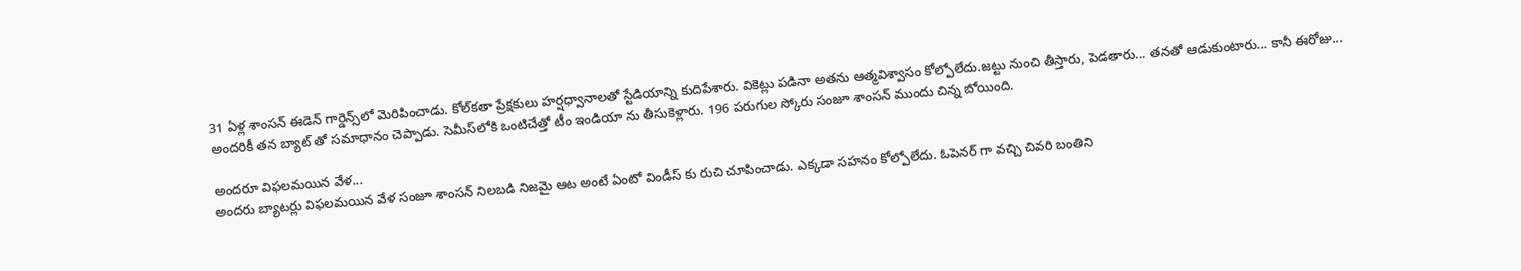31 ఏళ్ల శాంసన్ ఈడెన్ గార్డెన్స్‌లో మెరిపించాడు. కోల్‌కతా ప్రేక్షకులు హర్షధ్వానాలతో స్టేడియాన్ని కుదిపేశారు. వికెట్లు పడినా అతను ఆత్మవిశ్వాసం కోల్పోలేదు.జట్టు నుంచి తీస్తారు, పెడతారు... తనతో ఆడుకుంటారు... కానీ ఈరోజు... అందరికీ తన బ్యాట్ తో సమాధానం చెప్పాడు. సెమీస్‌లోకి ఒంటిచేత్తో టీం ఇండియా ను తీసుకెళ్లారు. 196 పరుగుల స్కోరు సంజూ శాంసన్ ముందు చిన్న బోయింది.

అందరూ విఫలమయిన వేళ...
అందరు బ్యాటర్లు విఫలమయిన వేళ సంజూ శాంసన్ నిలబడి నిజమై ఆట అంటే ఏంటో విండీస్ కు రుచి చూపించాడు. ఎక్కడా సహనం కోల్పోలేదు. ఓపెనర్ గా వచ్చి చివరి బంతిని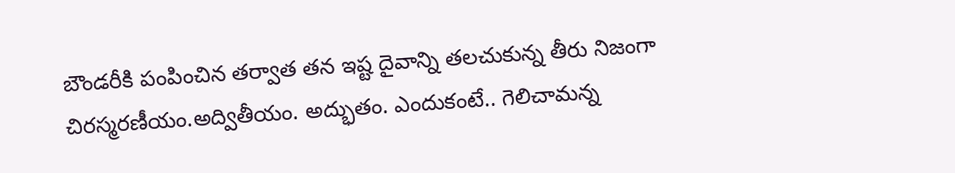బౌండరీకి పంపించిన తర్వాత తన ఇష్ట దైవాన్ని తలచుకున్న తీరు నిజంగా చిరస్మరణీయం.అద్వితీయం. అద్భుతం. ఎందుకంటే.. గెలిచామన్న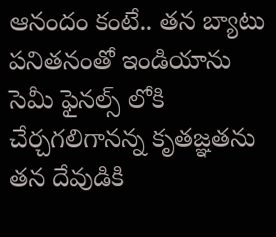ఆనందం కంటే.. తన బ్యాటు పనితనంతో ఇండియాను సెమీ ఫైనల్స్ లోకి చేర్చగలిగానన్న కృతజ్ఞతను తన దేవుడికి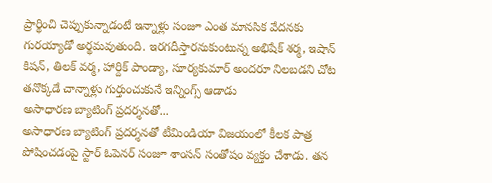ప్రార్థించి చెప్పుకున్నాడంటే ఇన్నాళ్లు సంజూ ఎంత మానసిక వేదనకు గురయ్యాడో అర్థమవుతుంది. ఇరగదీస్తారనుకుంటున్న అభిషేక్ శర్మ, ఇషాన్ కిషన్, తిలక్ వర్మ, హార్దిక్ పాండ్యా, సూర్యకుమార్ అందరూ నిలబడని చోట తనొక్కడే చాన్నాళ్లు గుర్తుంచుకునే ఇన్నింగ్స్ ఆడాడు
అసాధారణ బ్యాటింగ్ ప్రదర్శనతో...
అసాధారణ బ్యాటింగ్ ప్రదర్శనతో టీమిండియా విజయంలో కీలక పాత్ర పోషించడంపై స్టార్ ఓపెనర్ సంజూ శాంసన్ సంతోషం వ్యక్తం చేశాడు. తన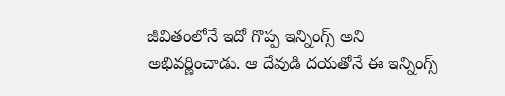జీవితంలోనే ఇదో గొప్ప ఇన్నింగ్స్ అని అభివర్ణించాడు. ఆ దేవుడి దయతోనే ఈ ఇన్నింగ్స్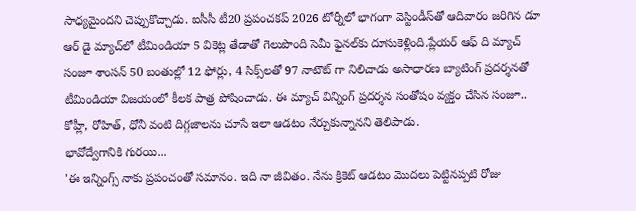సాధ్యమైందని చెప్పుకొచ్చాడు. ఐసీసీ టీ20 ప్రపంచకప్ 2026 టోర్నీలో భాగంగా వెస్టిండీస్‌తో ఆదివారం జరిగిన డూ ఆర్ డై మ్యాచ్‌లో టీమిండియా 5 వికెట్ల తేడాతో గెలుపొంది సెమీ ఫైనల్‌కు దూసుకెళ్లింది.ప్లేయర్ ఆఫ్ ది మ్యాచ్ సంజూ శాంసన్ 50 బంతుల్లో 12 ఫోర్లు, 4 సిక్స్‌లతో 97 నాటౌట్ గా నిలిచాడు అసాధారణ బ్యాటింగ్ ప్రదర్శనతో టీమిండియా విజయంలో కీలక పాత్ర పోషించాడు. ఈ మ్యాచ్ విన్నింగ్ ప్రదర్శన సంతోషం వ్యక్తం చేసిన సంజూ.. కోహ్లీ, రోహిత్, ధోనీ వంటి దిగ్గజాలను చూసే ఇలా ఆడటం నేర్చుకున్నానని తెలిపాడు.
భావోద్వేగానికి గురయి...
'ఈ ఇన్నింగ్స్ నాకు ప్రపంచంతో సమానం. ఇది నా జీవితం. నేను క్రికెట్ ఆడటం మొదలు పెట్టినప్పటి రోజు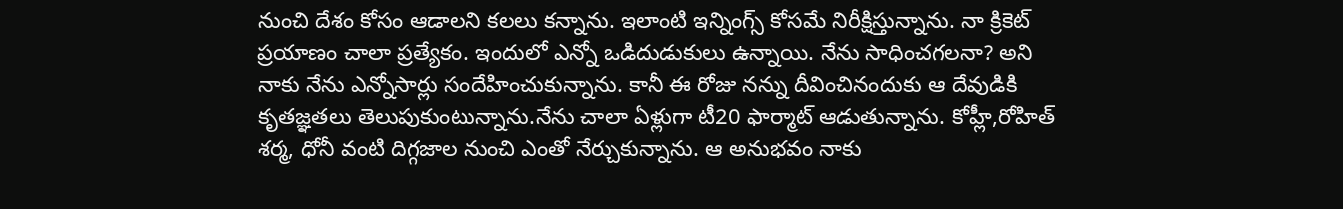నుంచి దేశం కోసం ఆడాలని కలలు కన్నాను. ఇలాంటి ఇన్నింగ్స్ కోసమే నిరీక్షిస్తున్నాను. నా క్రికెట్ ప్రయాణం చాలా ప్రత్యేకం. ఇందులో ఎన్నో ఒడిదుడుకులు ఉన్నాయి. నేను సాధించగలనా? అని నాకు నేను ఎన్నోసార్లు సందేహించుకున్నాను. కానీ ఈ రోజు నన్ను దీవించినందుకు ఆ దేవుడికి కృతజ్ఞతలు తెలుపుకుంటున్నాను.నేను చాలా ఏళ్లుగా టీ20 ఫార్మాట్ ఆడుతున్నాను. కోహ్లీ,రోహిత్ శర్మ, ధోనీ వంటి దిగ్గజాల నుంచి ఎంతో నేర్చుకున్నాను. ఆ అనుభవం నాకు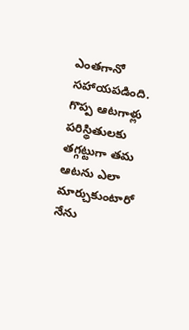ఎంతగానో సహాయపడింది. గొప్ప ఆటగాళ్లు పరిస్థితులకు తగ్గట్టుగా తమ ఆటను ఎలా మార్చుకుంటారో నేను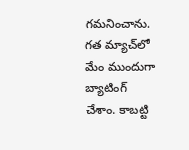గమనించాను. గత మ్యాచ్‌లో మేం ముందుగా బ్యాటింగ్ చేశాం. కాబట్టి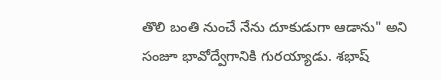తొలి బంతి నుంచే నేను దూకుడుగా ఆడాను" అని సంజూ భావోద్వేగానికి గురయ్యాడు. శభాష్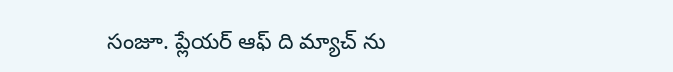సంజూ. ప్లేయర్ ఆఫ్ ది మ్యాచ్ ను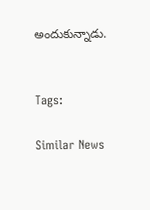అందుకున్నాడు.


Tags:

Similar News